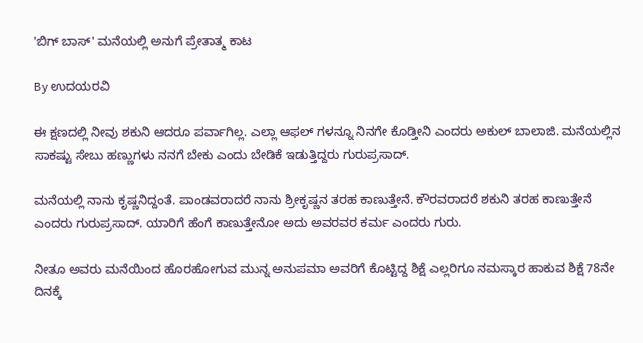'ಬಿಗ್ ಬಾಸ್' ಮನೆಯಲ್ಲಿ ಅನುಗೆ ಪ್ರೇತಾತ್ಮ ಕಾಟ

By ಉದಯರವಿ

ಈ ಕ್ಷಣದಲ್ಲಿ ನೀವು ಶಕುನಿ ಆದರೂ ಪರ್ವಾಗಿಲ್ಲ. ಎಲ್ಲಾ ಆಫಲ್ ಗಳನ್ನೂ ನಿನಗೇ ಕೊಡ್ತೀನಿ ಎಂದರು ಅಕುಲ್ ಬಾಲಾಜಿ. ಮನೆಯಲ್ಲಿನ ಸಾಕಷ್ಟು ಸೇಬು ಹಣ್ಣುಗಳು ನನಗೆ ಬೇಕು ಎಂದು ಬೇಡಿಕೆ ಇಡುತ್ತಿದ್ದರು ಗುರುಪ್ರಸಾದ್.

ಮನೆಯಲ್ಲಿ ನಾನು ಕೃಷ್ಣನಿದ್ದಂತೆ. ಪಾಂಡವರಾದರೆ ನಾನು ಶ್ರೀಕೃಷ್ಣನ ತರಹ ಕಾಣುತ್ತೇನೆ. ಕೌರವರಾದರೆ ಶಕುನಿ ತರಹ ಕಾಣುತ್ತೇನೆ ಎಂದರು ಗುರುಪ್ರಸಾದ್. ಯಾರಿಗೆ ಹೆಂಗೆ ಕಾಣುತ್ತೇನೋ ಅದು ಅವರವರ ಕರ್ಮ ಎಂದರು ಗುರು.

ನೀತೂ ಅವರು ಮನೆಯಿಂದ ಹೊರಹೋಗುವ ಮುನ್ನ ಅನುಪಮಾ ಅವರಿಗೆ ಕೊಟ್ಟಿದ್ದ ಶಿಕ್ಷೆ ಎಲ್ಲರಿಗೂ ನಮಸ್ಕಾರ ಹಾಕುವ ಶಿಕ್ಷೆ 78ನೇ ದಿನಕ್ಕೆ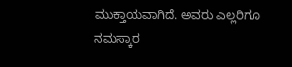ಮುಕ್ತಾಯವಾಗಿದೆ. ಅವರು ಎಲ್ಲರಿಗೂ ನಮಸ್ಕಾರ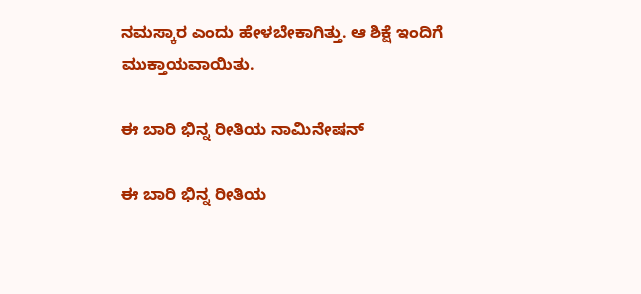ನಮಸ್ಕಾರ ಎಂದು ಹೇಳಬೇಕಾಗಿತ್ತು. ಆ ಶಿಕ್ಷೆ ಇಂದಿಗೆ ಮುಕ್ತಾಯವಾಯಿತು.

ಈ ಬಾರಿ ಭಿನ್ನ ರೀತಿಯ ನಾಮಿನೇಷನ್

ಈ ಬಾರಿ ಭಿನ್ನ ರೀತಿಯ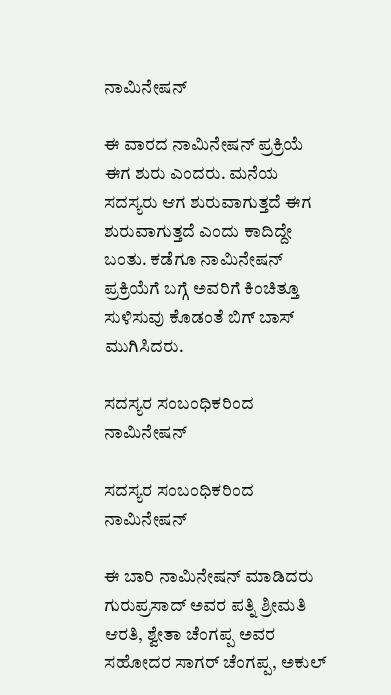ನಾಮಿನೇಷನ್

ಈ ವಾರದ ನಾಮಿನೇಷನ್ ಪ್ರಕ್ರಿಯೆ ಈಗ ಶುರು ಎಂದರು. ಮನೆಯ ಸದಸ್ಯರು ಆಗ ಶುರುವಾಗುತ್ತದೆ ಈಗ ಶುರುವಾಗುತ್ತದೆ ಎಂದು ಕಾದಿದ್ದೇ ಬಂತು. ಕಡೆಗೂ ನಾಮಿನೇಷನ್ ಪ್ರಕ್ರಿಯೆಗೆ ಬಗ್ಗೆ ಅವರಿಗೆ ಕಿಂಚಿತ್ತೂ ಸುಳಿಸುವು ಕೊಡಂತೆ ಬಿಗ್ ಬಾಸ್ ಮುಗಿಸಿದರು.

ಸದಸ್ಯರ ಸಂಬಂಧಿಕರಿಂದ ನಾಮಿನೇಷನ್

ಸದಸ್ಯರ ಸಂಬಂಧಿಕರಿಂದ ನಾಮಿನೇಷನ್

ಈ ಬಾರಿ ನಾಮಿನೇಷನ್ ಮಾಡಿದರು ಗುರುಪ್ರಸಾದ್ ಅವರ ಪತ್ನಿ ಶ್ರೀಮತಿ ಆರತಿ, ಶ್ವೇತಾ ಚೆಂಗಪ್ಪ ಅವರ ಸಹೋದರ ಸಾಗರ್ ಚೆಂಗಪ್ಪ, ಅಕುಲ್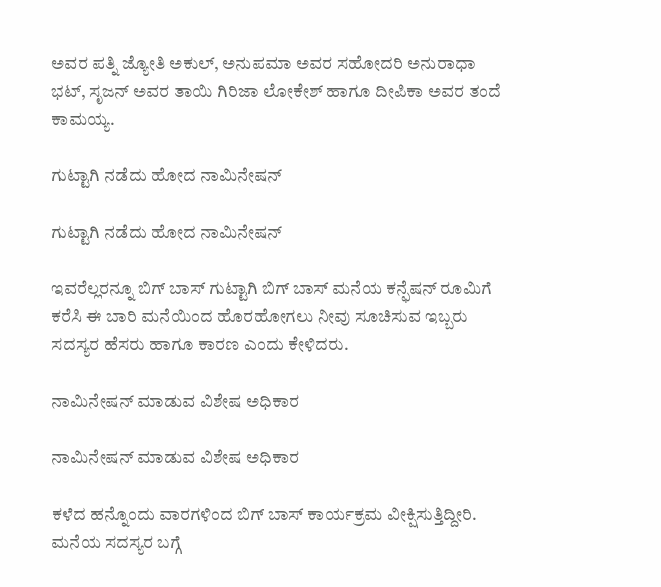ಅವರ ಪತ್ನಿ ಜ್ಯೋತಿ ಅಕುಲ್, ಅನುಪಮಾ ಅವರ ಸಹೋದರಿ ಅನುರಾಧಾ ಭಟ್, ಸೃಜನ್ ಅವರ ತಾಯಿ ಗಿರಿಜಾ ಲೋಕೇಶ್ ಹಾಗೂ ದೀಪಿಕಾ ಅವರ ತಂದೆ ಕಾಮಯ್ಯ.

ಗುಟ್ಟಾಗಿ ನಡೆದು ಹೋದ ನಾಮಿನೇಷನ್

ಗುಟ್ಟಾಗಿ ನಡೆದು ಹೋದ ನಾಮಿನೇಷನ್

ಇವರೆಲ್ಲರನ್ನೂ ಬಿಗ್ ಬಾಸ್ ಗುಟ್ಟಾಗಿ ಬಿಗ್ ಬಾಸ್ ಮನೆಯ ಕನ್ಫೆಷನ್ ರೂಮಿಗೆ ಕರೆಸಿ ಈ ಬಾರಿ ಮನೆಯಿಂದ ಹೊರಹೋಗಲು ನೀವು ಸೂಚಿಸುವ ಇಬ್ಬರು ಸದಸ್ಯರ ಹೆಸರು ಹಾಗೂ ಕಾರಣ ಎಂದು ಕೇಳಿದರು.

ನಾಮಿನೇಷನ್ ಮಾಡುವ ವಿಶೇಷ ಅಧಿಕಾರ

ನಾಮಿನೇಷನ್ ಮಾಡುವ ವಿಶೇಷ ಅಧಿಕಾರ

ಕಳೆದ ಹನ್ನೊಂದು ವಾರಗಳಿಂದ ಬಿಗ್ ಬಾಸ್ ಕಾರ್ಯಕ್ರಮ ವೀಕ್ಷಿಸುತ್ತಿದ್ದೀರಿ. ಮನೆಯ ಸದಸ್ಯರ ಬಗ್ಗೆ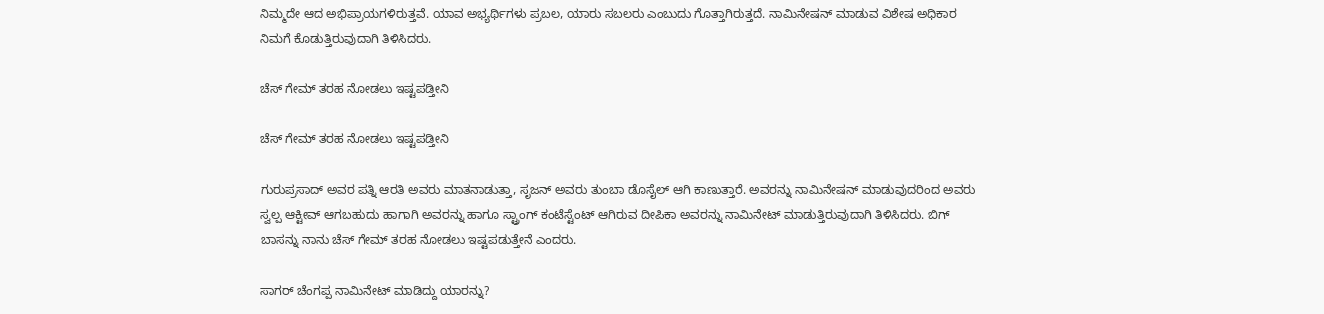ನಿಮ್ಮದೇ ಆದ ಅಭಿಪ್ರಾಯಗಳಿರುತ್ತವೆ. ಯಾವ ಅಭ್ಯರ್ಥಿಗಳು ಪ್ರಬಲ, ಯಾರು ಸಬಲರು ಎಂಬುದು ಗೊತ್ತಾಗಿರುತ್ತದೆ. ನಾಮಿನೇಷನ್ ಮಾಡುವ ವಿಶೇಷ ಅಧಿಕಾರ ನಿಮಗೆ ಕೊಡುತ್ತಿರುವುದಾಗಿ ತಿಳಿಸಿದರು.

ಚೆಸ್ ಗೇಮ್ ತರಹ ನೋಡಲು ಇಷ್ಟಪಡ್ತೀನಿ

ಚೆಸ್ ಗೇಮ್ ತರಹ ನೋಡಲು ಇಷ್ಟಪಡ್ತೀನಿ

ಗುರುಪ್ರಸಾದ್ ಅವರ ಪತ್ನಿ ಆರತಿ ಅವರು ಮಾತನಾಡುತ್ತಾ, ಸೃಜನ್ ಅವರು ತುಂಬಾ ಡೊಸೈಲ್ ಆಗಿ ಕಾಣುತ್ತಾರೆ. ಅವರನ್ನು ನಾಮಿನೇಷನ್ ಮಾಡುವುದರಿಂದ ಅವರು ಸ್ವಲ್ಪ ಆಕ್ಟೀವ್ ಆಗಬಹುದು ಹಾಗಾಗಿ ಅವರನ್ನು ಹಾಗೂ ಸ್ಟ್ರಾಂಗ್ ಕಂಟೆಸ್ಟೆಂಟ್ ಆಗಿರುವ ದೀಪಿಕಾ ಅವರನ್ನು ನಾಮಿನೇಟ್ ಮಾಡುತ್ತಿರುವುದಾಗಿ ತಿಳಿಸಿದರು. ಬಿಗ್ ಬಾಸನ್ನು ನಾನು ಚೆಸ್ ಗೇಮ್ ತರಹ ನೋಡಲು ಇಷ್ಟಪಡುತ್ತೇನೆ ಎಂದರು.

ಸಾಗರ್ ಚೆಂಗಪ್ಪ ನಾಮಿನೇಟ್ ಮಾಡಿದ್ದು ಯಾರನ್ನು?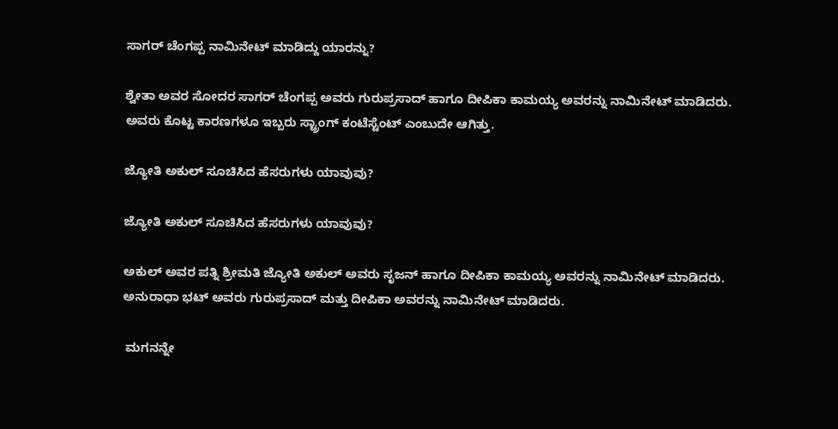ಸಾಗರ್ ಚೆಂಗಪ್ಪ ನಾಮಿನೇಟ್ ಮಾಡಿದ್ದು ಯಾರನ್ನು?

ಶ್ವೇತಾ ಅವರ ಸೋದರ ಸಾಗರ್ ಚೆಂಗಪ್ಪ ಅವರು ಗುರುಪ್ರಸಾದ್ ಹಾಗೂ ದೀಪಿಕಾ ಕಾಮಯ್ಯ ಅವರನ್ನು ನಾಮಿನೇಟ್ ಮಾಡಿದರು. ಅವರು ಕೊಟ್ಟ ಕಾರಣಗಳೂ ಇಬ್ಬರು ಸ್ಟ್ರಾಂಗ್ ಕಂಟೆಸ್ಟೆಂಟ್ ಎಂಬುದೇ ಆಗಿತ್ತು.

ಜ್ಯೋತಿ ಅಕುಲ್ ಸೂಚಿಸಿದ ಹೆಸರುಗಳು ಯಾವುವು?

ಜ್ಯೋತಿ ಅಕುಲ್ ಸೂಚಿಸಿದ ಹೆಸರುಗಳು ಯಾವುವು?

ಅಕುಲ್ ಅವರ ಪತ್ನಿ ಶ್ರೀಮತಿ ಜ್ಯೋತಿ ಅಕುಲ್ ಅವರು ಸೃಜನ್ ಹಾಗೂ ದೀಪಿಕಾ ಕಾಮಯ್ಯ ಅವರನ್ನು ನಾಮಿನೇಟ್ ಮಾಡಿದರು. ಅನುರಾಧಾ ಭಟ್ ಅವರು ಗುರುಪ್ರಸಾದ್ ಮತ್ತು ದೀಪಿಕಾ ಅವರನ್ನು ನಾಮಿನೇಟ್ ಮಾಡಿದರು.

 ಮಗನನ್ನೇ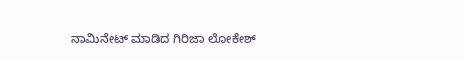ನಾಮಿನೇಟ್ ಮಾಡಿದ ಗಿರಿಜಾ ಲೋಕೇಶ್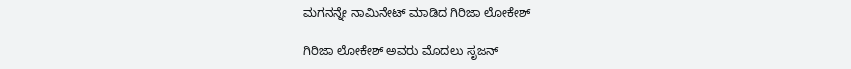ಮಗನನ್ನೇ ನಾಮಿನೇಟ್ ಮಾಡಿದ ಗಿರಿಜಾ ಲೋಕೇಶ್

ಗಿರಿಜಾ ಲೋಕೇಶ್ ಅವರು ಮೊದಲು ಸೃಜನ್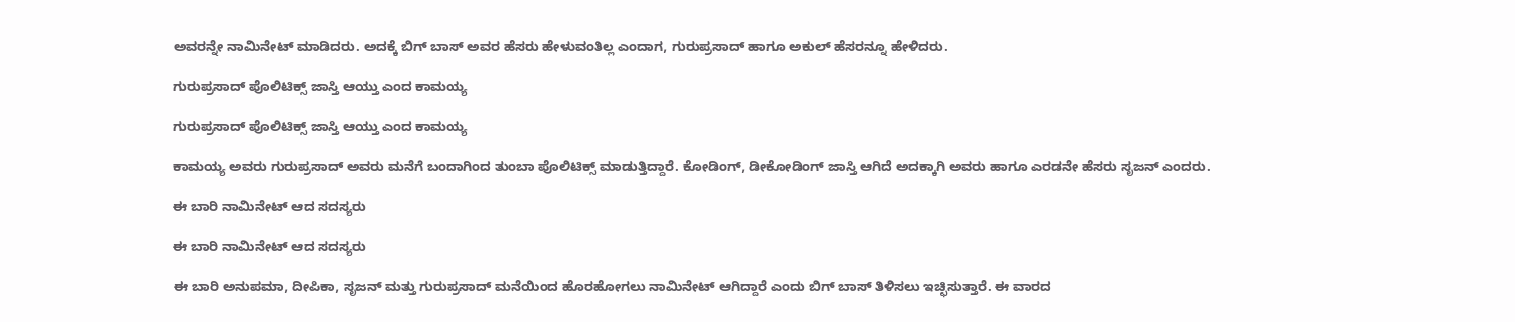ಅವರನ್ನೇ ನಾಮಿನೇಟ್ ಮಾಡಿದರು. ಅದಕ್ಕೆ ಬಿಗ್ ಬಾಸ್ ಅವರ ಹೆಸರು ಹೇಳುವಂತಿಲ್ಲ ಎಂದಾಗ, ಗುರುಪ್ರಸಾದ್ ಹಾಗೂ ಅಕುಲ್ ಹೆಸರನ್ನೂ ಹೇಳಿದರು.

ಗುರುಪ್ರಸಾದ್ ಪೊಲಿಟಿಕ್ಸ್ ಜಾಸ್ತಿ ಆಯ್ತು ಎಂದ ಕಾಮಯ್ಯ

ಗುರುಪ್ರಸಾದ್ ಪೊಲಿಟಿಕ್ಸ್ ಜಾಸ್ತಿ ಆಯ್ತು ಎಂದ ಕಾಮಯ್ಯ

ಕಾಮಯ್ಯ ಅವರು ಗುರುಪ್ರಸಾದ್ ಅವರು ಮನೆಗೆ ಬಂದಾಗಿಂದ ತುಂಬಾ ಪೊಲಿಟಿಕ್ಸ್ ಮಾಡುತ್ತಿದ್ದಾರೆ. ಕೋಡಿಂಗ್, ಡೀಕೋಡಿಂಗ್ ಜಾಸ್ತಿ ಆಗಿದೆ ಅದಕ್ಕಾಗಿ ಅವರು ಹಾಗೂ ಎರಡನೇ ಹೆಸರು ಸೃಜನ್ ಎಂದರು.

ಈ ಬಾರಿ ನಾಮಿನೇಟ್ ಆದ ಸದಸ್ಯರು

ಈ ಬಾರಿ ನಾಮಿನೇಟ್ ಆದ ಸದಸ್ಯರು

ಈ ಬಾರಿ ಅನುಪಮಾ, ದೀಪಿಕಾ, ಸೃಜನ್ ಮತ್ತು ಗುರುಪ್ರಸಾದ್ ಮನೆಯಿಂದ ಹೊರಹೋಗಲು ನಾಮಿನೇಟ್ ಆಗಿದ್ದಾರೆ ಎಂದು ಬಿಗ್ ಬಾಸ್ ತಿಳಿಸಲು ಇಚ್ಛಿಸುತ್ತಾರೆ. ಈ ವಾರದ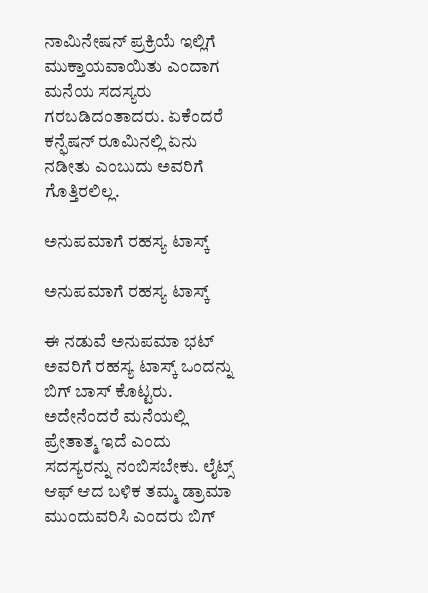ನಾಮಿನೇಷನ್ ಪ್ರಕ್ರಿಯೆ ಇಲ್ಲಿಗೆ ಮುಕ್ತಾಯವಾಯಿತು ಎಂದಾಗ ಮನೆಯ ಸದಸ್ಯರು ಗರಬಡಿದಂತಾದರು. ಏಕೆಂದರೆ ಕನ್ಫೆಷನ್ ರೂಮಿನಲ್ಲಿ ಏನು ನಡೀತು ಎಂಬುದು ಅವರಿಗೆ ಗೊತ್ತಿರಲಿಲ್ಲ.

ಅನುಪಮಾಗೆ ರಹಸ್ಯ ಟಾಸ್ಕ್

ಅನುಪಮಾಗೆ ರಹಸ್ಯ ಟಾಸ್ಕ್

ಈ ನಡುವೆ ಅನುಪಮಾ ಭಟ್ ಅವರಿಗೆ ರಹಸ್ಯ ಟಾಸ್ಕ್ ಒಂದನ್ನು ಬಿಗ್ ಬಾಸ್ ಕೊಟ್ಟರು. ಅದೇನೆಂದರೆ ಮನೆಯಲ್ಲಿ ಪ್ರೇತಾತ್ಮ ಇದೆ ಎಂದು ಸದಸ್ಯರನ್ನು ನಂಬಿಸಬೇಕು. ಲೈಟ್ಸ್ ಆಫ್ ಆದ ಬಳಿಕ ತಮ್ಮ ಡ್ರಾಮಾ ಮುಂದುವರಿಸಿ ಎಂದರು ಬಿಗ್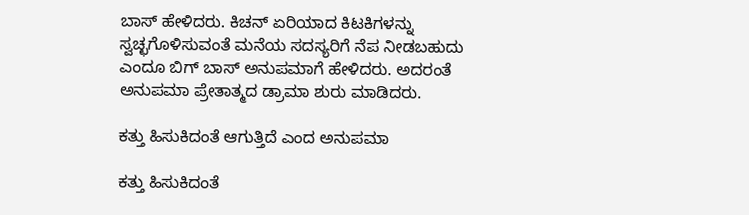ಬಾಸ್ ಹೇಳಿದರು. ಕಿಚನ್ ಏರಿಯಾದ ಕಿಟಕಿಗಳನ್ನು ಸ್ವಚ್ಛಗೊಳಿಸುವಂತೆ ಮನೆಯ ಸದಸ್ಯರಿಗೆ ನೆಪ ನೀಡಬಹುದು ಎಂದೂ ಬಿಗ್ ಬಾಸ್ ಅನುಪಮಾಗೆ ಹೇಳಿದರು. ಅದರಂತೆ ಅನುಪಮಾ ಪ್ರೇತಾತ್ಮದ ಡ್ರಾಮಾ ಶುರು ಮಾಡಿದರು.

ಕತ್ತು ಹಿಸುಕಿದಂತೆ ಆಗುತ್ತಿದೆ ಎಂದ ಅನುಪಮಾ

ಕತ್ತು ಹಿಸುಕಿದಂತೆ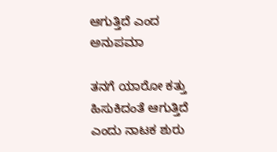ಆಗುತ್ತಿದೆ ಎಂದ ಅನುಪಮಾ

ತನಗೆ ಯಾರೋ ಕತ್ತು ಹಿಸುಕಿದಂತೆ ಆಗುತ್ತಿದೆ ಎಂದು ನಾಟಕ ಶುರು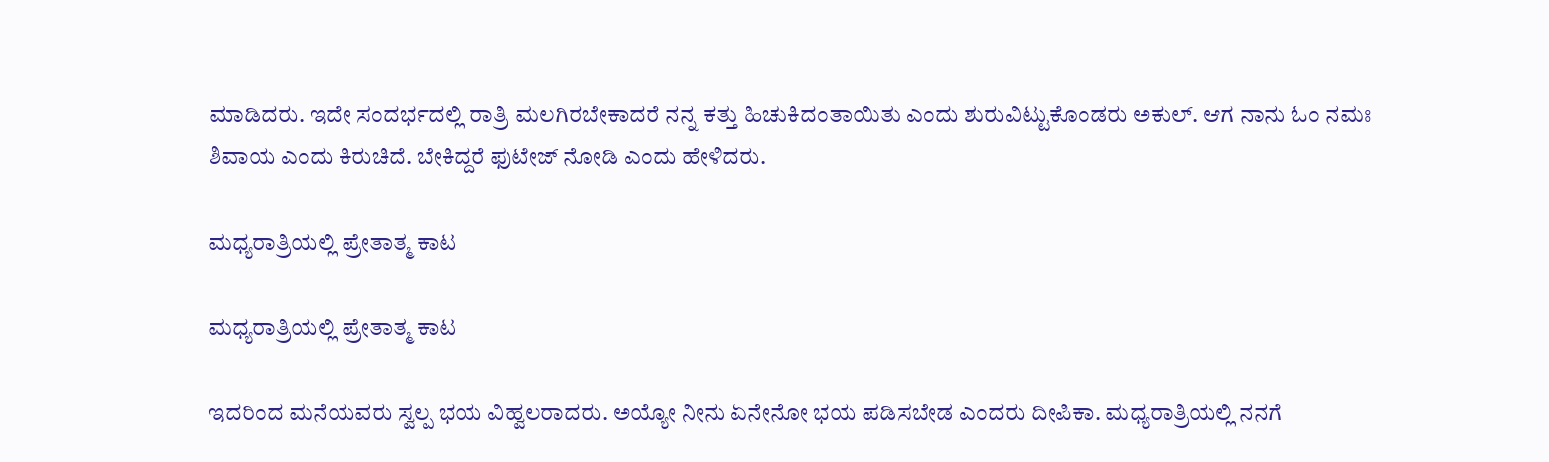ಮಾಡಿದರು. ಇದೇ ಸಂದರ್ಭದಲ್ಲಿ ರಾತ್ರಿ ಮಲಗಿರಬೇಕಾದರೆ ನನ್ನ ಕತ್ತು ಹಿಚುಕಿದಂತಾಯಿತು ಎಂದು ಶುರುವಿಟ್ಟುಕೊಂಡರು ಅಕುಲ್. ಆಗ ನಾನು ಓಂ ನಮಃ ಶಿವಾಯ ಎಂದು ಕಿರುಚಿದೆ. ಬೇಕಿದ್ದರೆ ಫುಟೇಜ್ ನೋಡಿ ಎಂದು ಹೇಳಿದರು.

ಮಧ್ಯರಾತ್ರಿಯಲ್ಲಿ ಪ್ರೇತಾತ್ಮ ಕಾಟ

ಮಧ್ಯರಾತ್ರಿಯಲ್ಲಿ ಪ್ರೇತಾತ್ಮ ಕಾಟ

ಇದರಿಂದ ಮನೆಯವರು ಸ್ವಲ್ಪ ಭಯ ವಿಹ್ವಲರಾದರು. ಅಯ್ಯೋ ನೀನು ಏನೇನೋ ಭಯ ಪಡಿಸಬೇಡ ಎಂದರು ದೀಪಿಕಾ. ಮಧ್ಯರಾತ್ರಿಯಲ್ಲಿ ನನಗೆ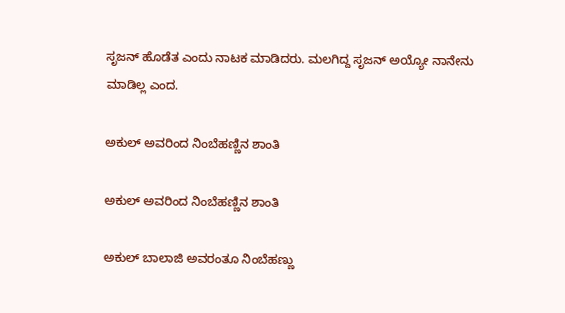ಸೃಜನ್ ಹೊಡೆತ ಎಂದು ನಾಟಕ ಮಾಡಿದರು. ಮಲಗಿದ್ದ ಸೃಜನ್ ಅಯ್ಯೋ ನಾನೇನು ಮಾಡಿಲ್ಲ ಎಂದ.

ಅಕುಲ್ ಅವರಿಂದ ನಿಂಬೆಹಣ್ಣಿನ ಶಾಂತಿ

ಅಕುಲ್ ಅವರಿಂದ ನಿಂಬೆಹಣ್ಣಿನ ಶಾಂತಿ

ಅಕುಲ್ ಬಾಲಾಜಿ ಅವರಂತೂ ನಿಂಬೆಹಣ್ಣು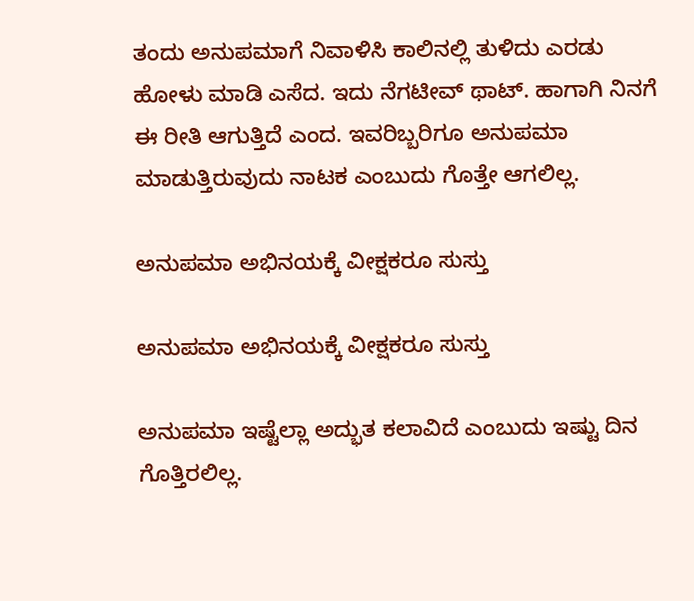ತಂದು ಅನುಪಮಾಗೆ ನಿವಾಳಿಸಿ ಕಾಲಿನಲ್ಲಿ ತುಳಿದು ಎರಡು ಹೋಳು ಮಾಡಿ ಎಸೆದ. ಇದು ನೆಗಟೀವ್ ಥಾಟ್. ಹಾಗಾಗಿ ನಿನಗೆ ಈ ರೀತಿ ಆಗುತ್ತಿದೆ ಎಂದ. ಇವರಿಬ್ಬರಿಗೂ ಅನುಪಮಾ ಮಾಡುತ್ತಿರುವುದು ನಾಟಕ ಎಂಬುದು ಗೊತ್ತೇ ಆಗಲಿಲ್ಲ.

ಅನುಪಮಾ ಅಭಿನಯಕ್ಕೆ ವೀಕ್ಷಕರೂ ಸುಸ್ತು

ಅನುಪಮಾ ಅಭಿನಯಕ್ಕೆ ವೀಕ್ಷಕರೂ ಸುಸ್ತು

ಅನುಪಮಾ ಇಷ್ಟೆಲ್ಲಾ ಅದ್ಭುತ ಕಲಾವಿದೆ ಎಂಬುದು ಇಷ್ಟು ದಿನ ಗೊತ್ತಿರಲಿಲ್ಲ.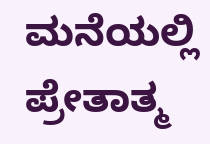ಮನೆಯಲ್ಲಿ ಪ್ರೇತಾತ್ಮ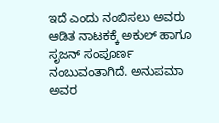ಇದೆ ಎಂದು ನಂಬಿಸಲು ಅವರು ಆಡಿತ ನಾಟಕಕ್ಕೆ ಅಕುಲ್ ಹಾಗೂ ಸೃಜನ್ ಸಂಪೂರ್ಣ ನಂಬುವಂತಾಗಿದೆ. ಅನುಪಮಾ ಅವರ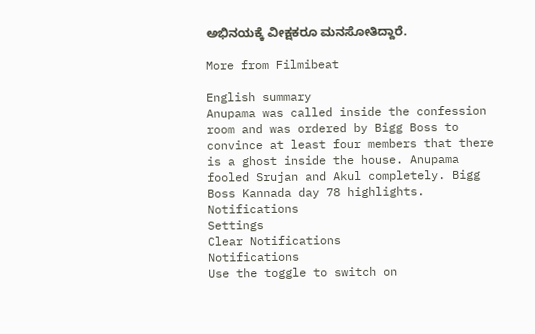ಅಭಿನಯಕ್ಕೆ ವೀಕ್ಷಕರೂ ಮನಸೋತಿದ್ದಾರೆ.

More from Filmibeat

English summary
Anupama was called inside the confession room and was ordered by Bigg Boss to convince at least four members that there is a ghost inside the house. Anupama fooled Srujan and Akul completely. Bigg Boss Kannada day 78 highlights.
Notifications
Settings
Clear Notifications
Notifications
Use the toggle to switch on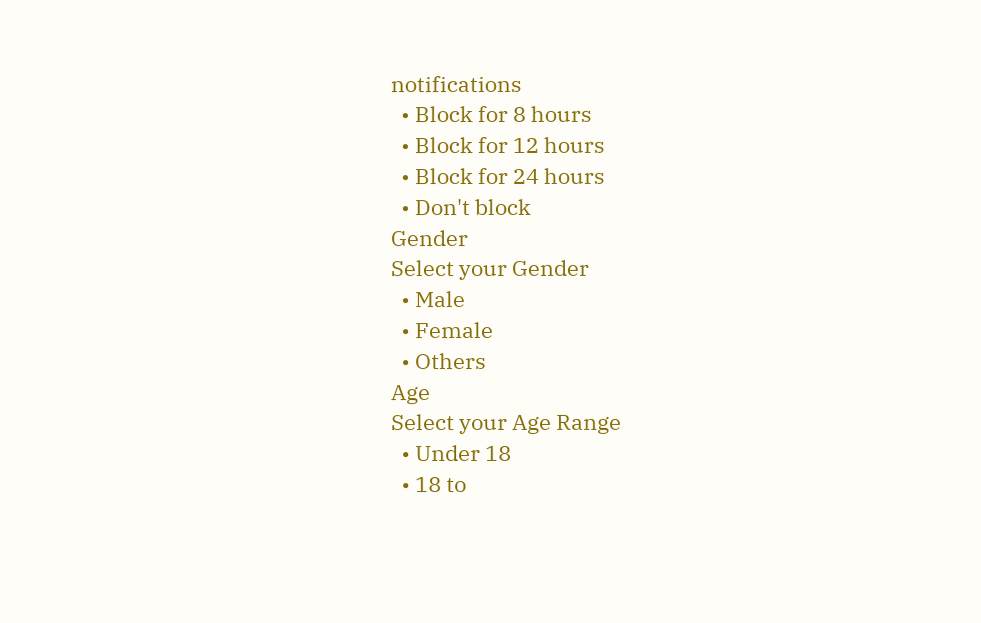notifications
  • Block for 8 hours
  • Block for 12 hours
  • Block for 24 hours
  • Don't block
Gender
Select your Gender
  • Male
  • Female
  • Others
Age
Select your Age Range
  • Under 18
  • 18 to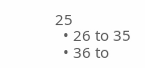25
  • 26 to 35
  • 36 to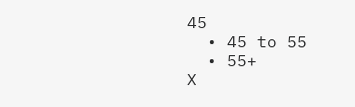45
  • 45 to 55
  • 55+
X